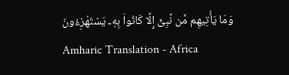وَمَا يَأْتِيهِم مِّن نَّبِىٍّ إِلَّا كَانُوا۟ بِهِۦ يَسْتَهْزِءُونَ
Amharic Translation - Africa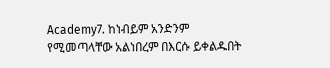Academy7. ከነብይም አንድንም የሚመጣላቸው አልነበረም በእርሱ ይቀልዱበት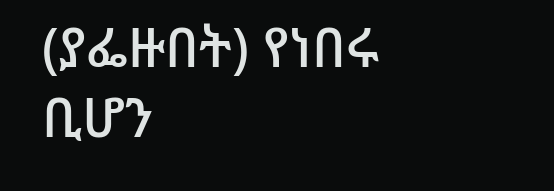(ያፌዙበት) የነበሩ ቢሆን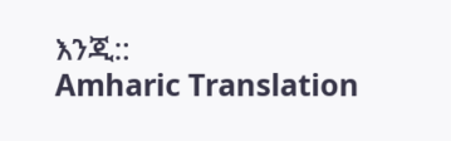እንጂ::
Amharic Translation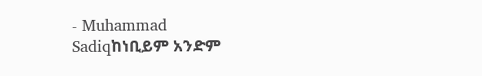- Muhammad Sadiqከነቢይም አንድም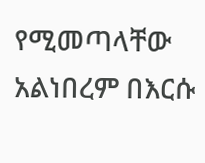የሚመጣላቸው አልነበረም በእርሱ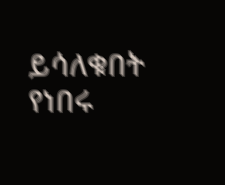ይሳለቁበት የነበሩ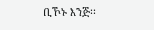ቢኾኑ እንጅ፡፡